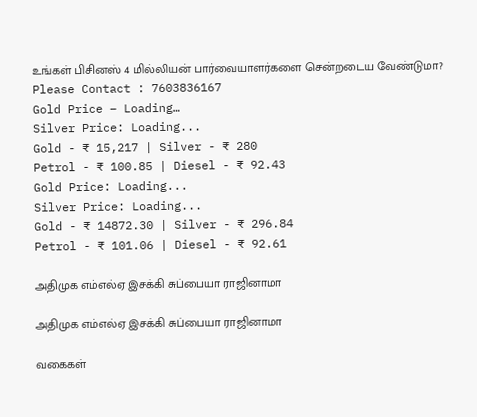உங்கள் பிசினஸ் 4 மில்லியன் பார்வையாளர்களை சென்றடைய வேண்டுமா?
Please Contact : 7603836167
Gold Price – Loading…
Silver Price: Loading...
Gold - ₹ 15,217 | Silver - ₹ 280
Petrol - ₹ 100.85 | Diesel - ₹ 92.43
Gold Price: Loading...
Silver Price: Loading...
Gold - ₹ 14872.30 | Silver - ₹ 296.84
Petrol - ₹ 101.06 | Diesel - ₹ 92.61

அதிமுக எம்எல்ஏ இசக்கி சுப்பையா ராஜினாமா

அதிமுக எம்எல்ஏ இசக்கி சுப்பையா ராஜினாமா

வகைகள்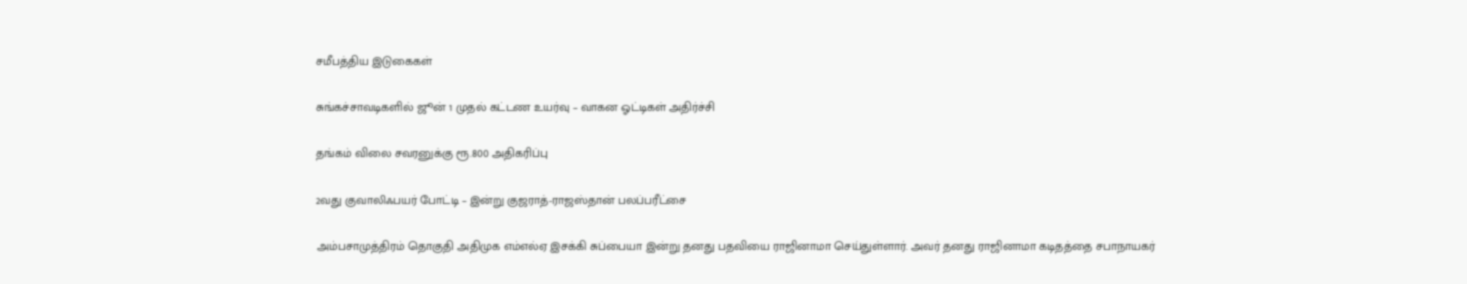சமீபத்திய இடுகைகள்

சுங்கச்சாவடிகளில் ஜூன் 1 முதல் கட்டண உயர்வு – வாகன ஓட்டிகள் அதிர்ச்சி

தங்கம் விலை சவரனுக்கு ரூ.800 அதிகரிப்பு

2வது குவாலிஃபயர் போட்டி – இன்று குஜராத்-ராஜஸ்தான் பலப்பரீட்சை

அம்பசாமுத்திரம் தொகுதி அதிமுக எம்எல்ஏ இசக்கி சுப்பையா இன்று தனது பதவியை ராஜினாமா செய்துள்ளார். அவர் தனது ராஜினாமா கடிதத்தை சபாநாயகர்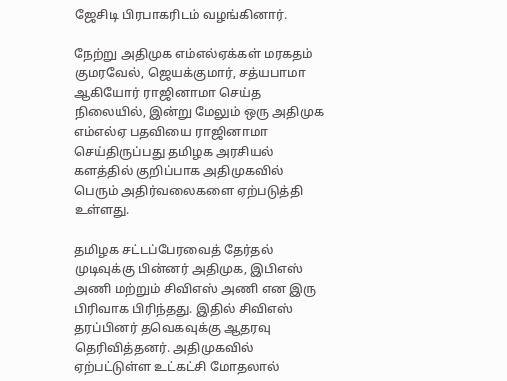ஜேசிடி பிரபாகரிடம் வழங்கினார்.

நேற்று அதிமுக எம்எல்ஏக்கள் மரகதம் குமரவேல், ஜெயக்குமார், சத்யபாமா ஆகியோர் ராஜினாமா செய்த நிலையில், இன்று மேலும் ஒரு அதிமுக எம்எல்ஏ பதவியை ராஜினாமா செய்திருப்பது தமிழக அரசியல் களத்தில் குறிப்பாக அதிமுகவில் பெரும் அதிர்வலைகளை ஏற்படுத்தி உள்ளது.

தமிழக சட்டப்பேரவைத் தேர்தல் முடிவுக்கு பின்னர் அதிமுக, இபிஎஸ் அணி மற்றும் சிவிஎஸ் அணி என இரு பிரிவாக பிரிந்தது. இதில் சிவிஎஸ் தரப்பினர் தவெகவுக்கு ஆதரவு தெரிவித்தனர். அதிமுகவில் ஏற்பட்டுள்ள உட்கட்சி மோதலால்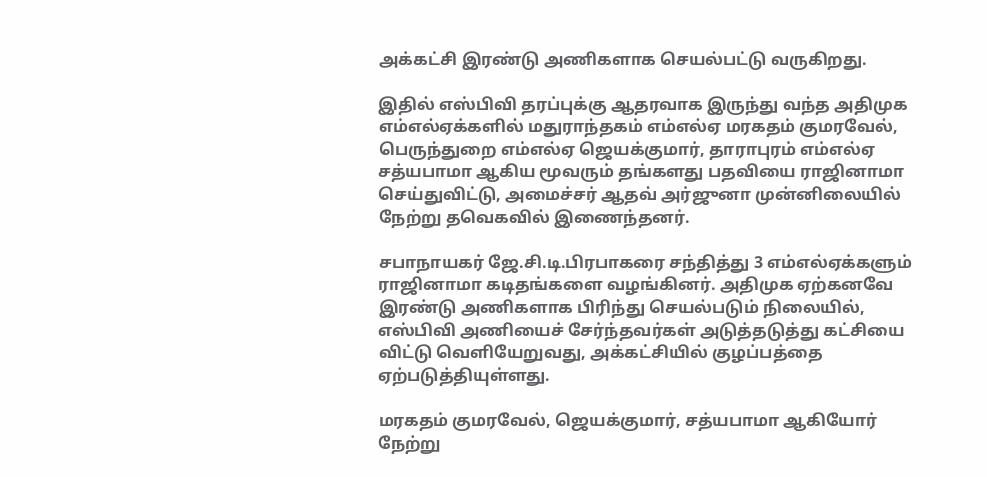அக்கட்சி இரண்டு அணிகளாக செயல்பட்டு வருகிறது.

இதில் எஸ்பிவி தரப்புக்கு ஆதரவாக இருந்து வந்த அதிமுக எம்எல்ஏக்களில் மதுராந்தகம் எம்எல்ஏ மரகதம் குமரவேல், பெருந்துறை எம்எல்ஏ ஜெயக்குமார், தாராபுரம் எம்எல்ஏ சத்யபாமா ஆகிய மூவரும் தங்களது பதவியை ராஜினாமா செய்துவிட்டு, அமைச்சர் ஆதவ் அர்ஜுனா முன்னிலையில் நேற்று தவெகவில் இணைந்தனர்.

சபாநாயகர் ஜே.சி.டி.பிரபாகரை சந்தித்து 3 எம்எல்ஏக்களும் ராஜினாமா கடிதங்களை வழங்கினர். அதிமுக ஏற்கனவே இரண்டு அணிகளாக பிரிந்து செயல்படும் நிலையில், எஸ்பிவி அணியைச் சேர்ந்தவர்கள் அடுத்தடுத்து கட்சியை விட்டு வெளியேறுவது, அக்கட்சியில் குழப்பத்தை ஏற்படுத்தியுள்ளது.

மரகதம் குமரவேல், ஜெயக்குமார், சத்யபாமா ஆகியோர் நேற்று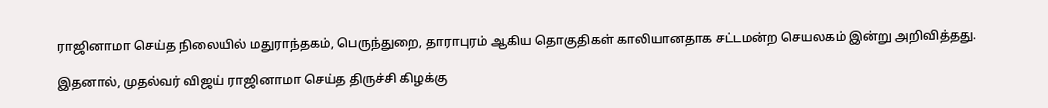ராஜினாமா செய்த நிலையில் மதுராந்தகம், பெருந்துறை, தாராபுரம் ஆகிய தொகுதிகள் காலியானதாக சட்டமன்ற செயலகம் இன்று அறிவித்தது.

இதனால், முதல்வர் விஜய் ராஜினாமா செய்த திருச்சி கிழக்கு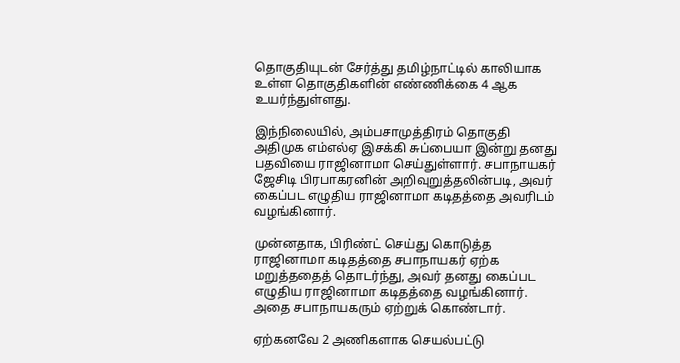தொகுதியுடன் சேர்த்து தமிழ்நாட்டில் காலியாக உள்ள தொகுதிகளின் எண்ணிக்கை 4 ஆக உயர்ந்துள்ளது.

இந்நிலையில், அம்பசாமுத்திரம் தொகுதி அதிமுக எம்எல்ஏ இசக்கி சுப்பையா இன்று தனது பதவியை ராஜினாமா செய்துள்ளார். சபாநாயகர் ஜேசிடி பிரபாகரனின் அறிவுறுத்தலின்படி, அவர் கைப்பட எழுதிய ராஜினாமா கடிதத்தை அவரிடம் வழங்கினார்.

முன்னதாக, பிரிண்ட் செய்து கொடுத்த ராஜினாமா கடிதத்தை சபாநாயகர் ஏற்க மறுத்ததைத் தொடர்ந்து, அவர் தனது கைப்பட எழுதிய ராஜினாமா கடிதத்தை வழங்கினார். அதை சபாநாயகரும் ஏற்றுக் கொண்டார்.

ஏற்கனவே 2 அணிகளாக செயல்பட்டு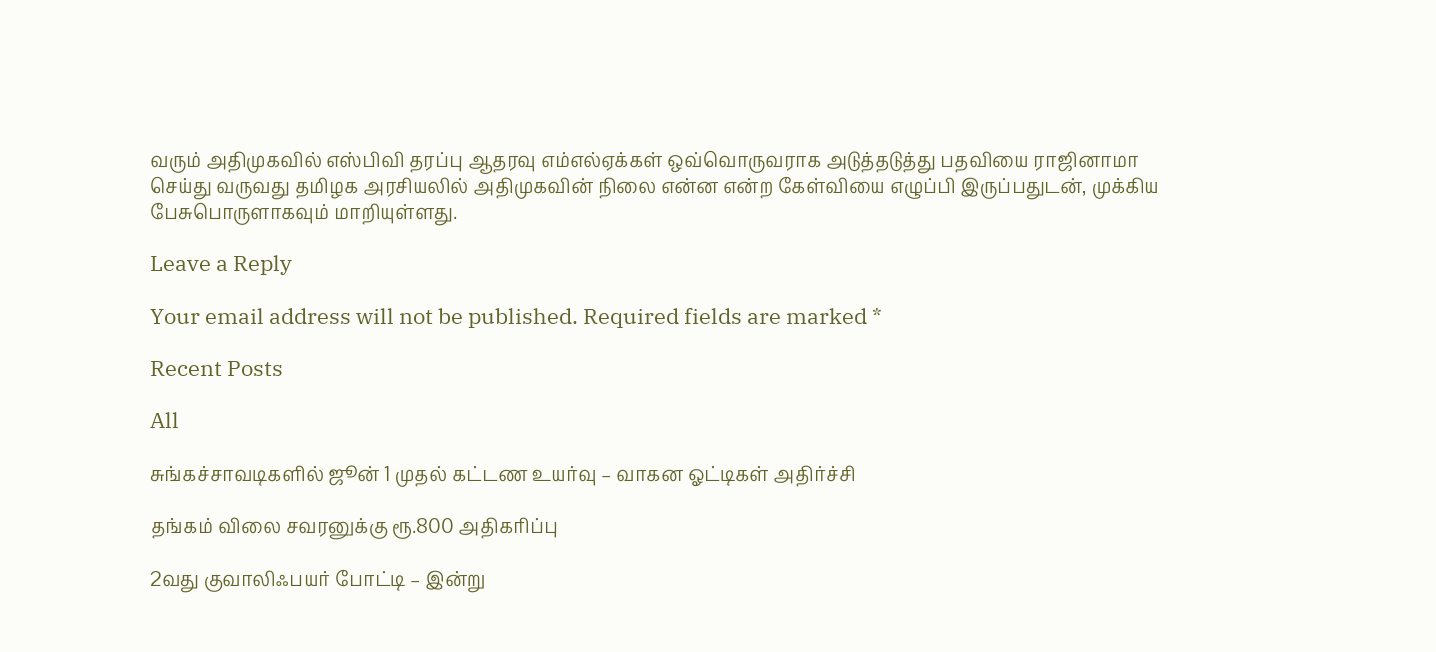வரும் அதிமுகவில் எஸ்பிவி தரப்பு ஆதரவு எம்எல்ஏக்கள் ஒவ்வொருவராக அடுத்தடுத்து பதவியை ராஜினாமா செய்து வருவது தமிழக அரசியலில் அதிமுகவின் நிலை என்ன என்ற கேள்வியை எழுப்பி இருப்பதுடன், முக்கிய பேசுபொருளாகவும் மாறியுள்ளது.

Leave a Reply

Your email address will not be published. Required fields are marked *

Recent Posts

All

சுங்கச்சாவடிகளில் ஜூன் 1 முதல் கட்டண உயர்வு – வாகன ஓட்டிகள் அதிர்ச்சி

தங்கம் விலை சவரனுக்கு ரூ.800 அதிகரிப்பு

2வது குவாலிஃபயர் போட்டி – இன்று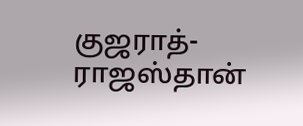குஜராத்-ராஜஸ்தான்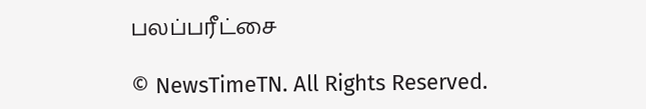பலப்பரீட்சை

© NewsTimeTN. All Rights Reserved.